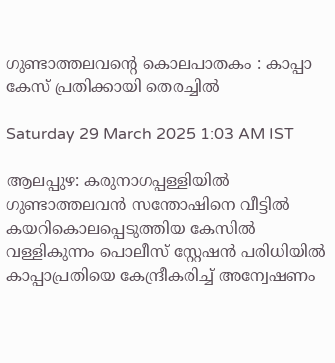ഗുണ്ടാത്തലവന്റെ കൊലപാതകം : കാപ്പാ കേസ് പ്രതിക്കായി തെരച്ചിൽ

Saturday 29 March 2025 1:03 AM IST

ആലപ്പുഴ: കരുനാഗപ്പള്ളിയിൽ ഗുണ്ടാത്തലവൻ സന്തോഷിനെ വീട്ടിൽ കയറികൊലപ്പെടുത്തിയ കേസിൽ വള്ളികുന്നം പൊലീസ് സ്റ്റേഷൻ പരിധിയിൽ കാപ്പാപ്രതിയെ കേന്ദ്രീകരിച്ച് അന്വേഷണം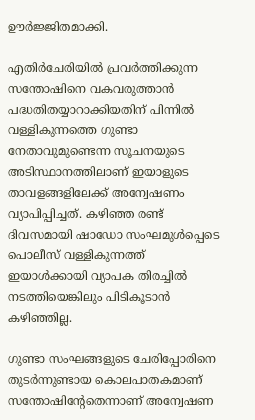ഊർജ്ജിതമാക്കി.

എതിർചേരിയിൽ പ്രവർത്തിക്കുന്ന സന്തോഷിനെ വകവരുത്താൻ പദ്ധതിതയ്യാറാക്കിയതിന് പിന്നിൽ വള്ളികുന്നത്തെ ഗുണ്ടാ നേതാവുമുണ്ടെന്ന സൂചനയുടെ അടിസ്ഥാനത്തിലാണ് ഇയാളുടെ താവളങ്ങളിലേക്ക് അന്വേഷണം വ്യാപിപ്പിച്ചത്. കഴിഞ്ഞ രണ്ട് ദിവസമായി ഷാഡോ സംഘമുൾപ്പെടെ പൊലീസ് വള്ളികുന്നത്ത് ഇയാൾക്കായി വ്യാപക തിരച്ചിൽ നടത്തിയെങ്കിലും പിടികൂടാൻ കഴിഞ്ഞില്ല.

ഗുണ്ടാ സംഘങ്ങളുടെ ചേരിപ്പോരിനെ തുടർന്നുണ്ടായ കൊലപാതകമാണ് സന്തോഷിന്റേതെന്നാണ് അന്വേഷണ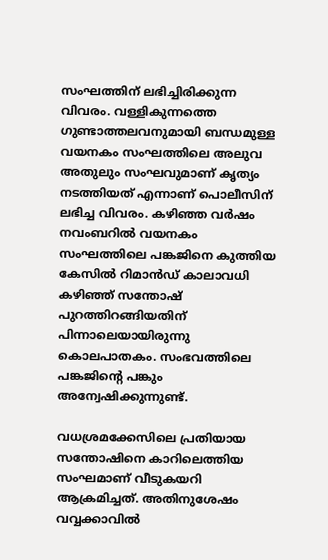സംഘത്തിന് ലഭിച്ചിരിക്കുന്ന വിവരം. വള്ളികുന്നത്തെ ഗുണ്ടാത്തലവനുമായി ബന്ധമുള്ള വയനകം സംഘത്തിലെ അലുവ അതുലും സംഘവുമാണ് കൃത്യം നടത്തിയത് എന്നാണ് പൊലീസിന് ലഭിച്ച വിവരം. കഴിഞ്ഞ വർഷം നവംബറിൽ വയനകം സംഘത്തിലെ പങ്കജിനെ കുത്തിയ കേസിൽ റിമാൻഡ് കാലാവധി കഴിഞ്ഞ് സന്തോഷ് പുറത്തിറങ്ങിയതിന് പിന്നാലെയായിരുന്നു കൊലപാതകം. സംഭവത്തിലെ പങ്കജിന്റെ പങ്കും അന്വേഷിക്കുന്നുണ്ട്.

വധശ്രമക്കേസിലെ പ്രതിയായ സന്തോഷിനെ കാറിലെത്തിയ സംഘമാണ് വീടുകയറി ആക്രമിച്ചത്. അതിനുശേഷം വവ്വക്കാവിൽ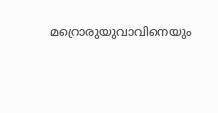മറ്രൊരുയുവാവിനെയും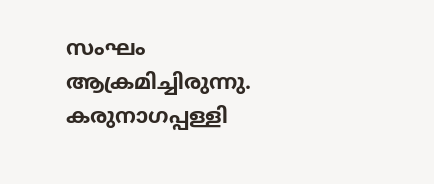സംഘം ആക്രമിച്ചിരുന്നു. കരുനാഗപ്പള്ളി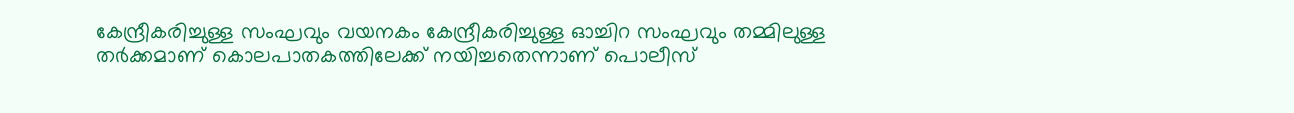കേന്ദ്രീകരിച്ചുള്ള സംഘവും വയനകം കേന്ദ്രീകരിച്ചുള്ള ഓച്ചിറ സംഘവും തമ്മിലുള്ള തർക്കമാണ് കൊലപാതകത്തിലേക്ക് നയിച്ചതെന്നാണ് പൊലീസ്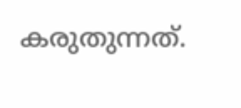കരുതുന്നത്.